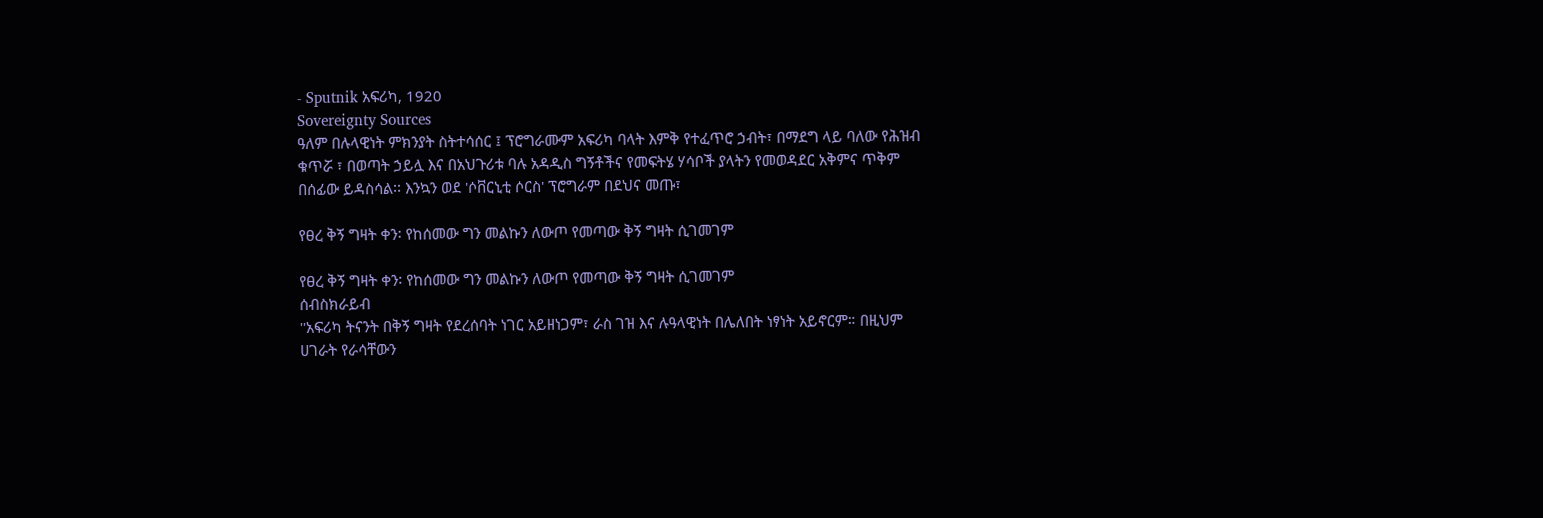- Sputnik አፍሪካ, 1920
Sovereignty Sources
ዓለም በሉላዊነት ምክንያት ስትተሳሰር ፤ ፕሮግራሙም አፍሪካ ባላት እምቅ የተፈጥሮ ኃብት፣ በማደግ ላይ ባለው የሕዝብ ቁጥሯ ፣ በወጣት ኃይሏ እና በአህጉሪቱ ባሉ አዳዲስ ግኝቶችና የመፍትሄ ሃሳቦች ያላትን የመወዳደር አቅምና ጥቅም በሰፊው ይዳስሳል፡፡ እንኳን ወደ 'ሶቨርኒቲ ሶርስ' ፕሮግራም በደህና መጡ፣

የፀረ ቅኝ ግዛት ቀን፡ የከሰመው ግን መልኩን ለውጦ የመጣው ቅኝ ግዛት ሲገመገም

የፀረ ቅኝ ግዛት ቀን፡ የከሰመው ግን መልኩን ለውጦ የመጣው ቅኝ ግዛት ሲገመገም
ሰብስክራይብ
''አፍሪካ ትናንት በቅኝ ግዛት የደረሰባት ነገር አይዘነጋም፣ ራስ ገዝ እና ሉዓላዊነት በሌለበት ነፃነት አይኖርም። በዚህም ሀገራት የራሳቸውን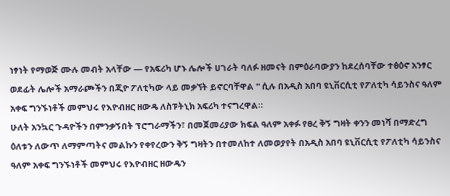ነፃነት የማወጅ ሙሉ መብት አላቸው — የአፍሪካ ሆኑ ሌሎች ሀገራት ባለፉ ዘመናት በምዕራባውያን ከደረሰባቸው ተፅዕኖ አንፃር ወደፊት ሌሎች አማራጮችን በጂዮ ፖለቲካው ላይ መቃኘት ይኖርባቸዋል '' ሲሉ በአዲስ አበባ ዩኒቨርሲቲ የፖለቲካ ሳይንስና ዓለም አቀፍ ግንኙነቶች መምህሩ የእዮብዘር ዘውዴ ለስፑትኒክ አፍሪካ ተናግረዋል።
ሁለት አንኳር ጉዳዮችን በምንቃኝበት ፕሮግራማችን፣ በመጀመሪያው ክፍል ዓለም አቀፉ የፀረ ቅኝ ግዛት ቀንን መነሻ በማድረግ ዕለቱን ለውጥ ለማምጣትና መልኩን የቀየረውን ቅኝ ግዛትን በተመለከተ ለመወያየት በአዲስ አበባ ዩኒቨርሲቲ የፖለቲካ ሳይንስና ዓለም አቀፍ ግንኙነቶች መምህሩ የእዮብዘር ዘውዴን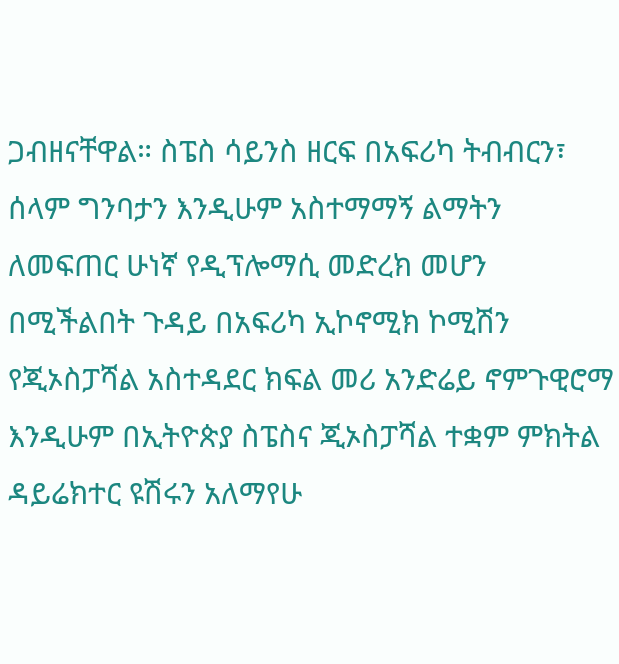ጋብዘናቸዋል። ስፔስ ሳይንስ ዘርፍ በአፍሪካ ትብብርን፣ ሰላም ግንባታን እንዲሁም አስተማማኝ ልማትን ለመፍጠር ሁነኛ የዲፕሎማሲ መድረክ መሆን በሚችልበት ጉዳይ በአፍሪካ ኢኮኖሚክ ኮሚሽን የጂኦስፓሻል አስተዳደር ክፍል መሪ አንድሬይ ኖምጉዊሮማ እንዲሁም በኢትዮጵያ ስፔስና ጂኦስፓሻል ተቋም ምክትል ዳይሬክተር ዩሽሩን አለማየሁ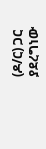(ዶ/ር) ጋር ያደረግነው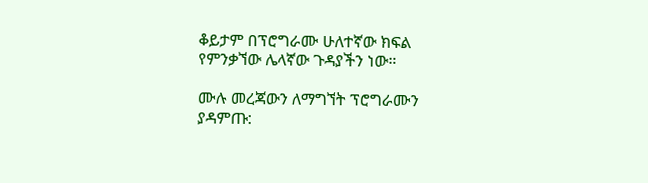ቆይታም በፕሮግራሙ ሁለተኛው ክፍል የምንቃኘው ሌላኛው ጉዳያችን ነው።

ሙሉ መረጃውን ለማግኘት ፕሮግራሙን ያዳምጡ: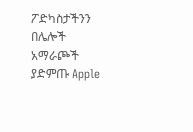ፖድካስታችንን በሌሎች አማራጮች ያድምጡ Apple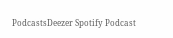PodcastsDeezer Spotify Podcast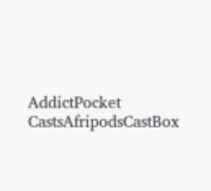AddictPocket CastsAfripodsCastBox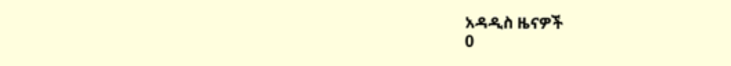አዳዲስ ዜናዎች
0